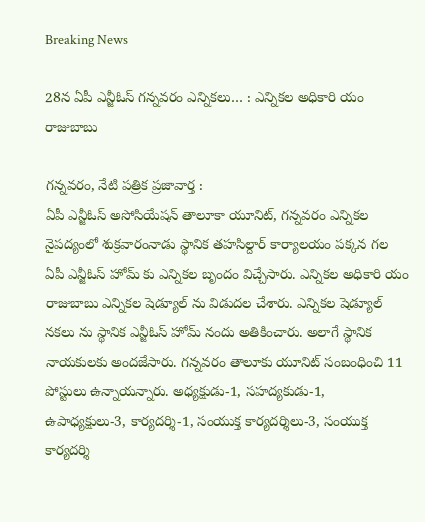Breaking News

28న ఏపీ ఎన్జీఓస్ గన్నవరం ఎన్నికలు… : ఎన్నికల అధికారి యం రాజుబాబు

గన్నవరం, నేటి పత్రిక ప్రజావార్త :
ఏపీ ఎన్జీఓస్ అసోసియేషన్ తాలూకా యూనిట్, గన్నవరం ఎన్నికల నైపద్యంలో శుక్రవారంనాడు స్థానిక తహసిల్దార్ కార్యాలయం పక్కన గల ఏపీ ఎన్జీఓస్ హోమ్ కు ఎన్నికల బృందం విచ్చేసారు. ఎన్నికల అధికారి యం రాజుబాబు ఎన్నికల షెడ్యూల్ ను విడుదల చేశారు. ఎన్నికల షెడ్యూల్ నకలు ను స్థానిక ఎన్జీఓస్ హోమ్ నందు అతికించారు. అలాగే స్థానిక నాయకులకు అందజేసారు. గన్నవరం తాలూకు యూనిట్ సంబంధించి 11 పోస్టులు ఉన్నాయన్నారు. అధ్యక్షుడు-1, సహద్యకుడు-1, ఉపాధ్యక్షులు-3, కార్యదర్శి-1, సంయుక్త కార్యదర్శిలు-3, సంయుక్త కార్యదర్శి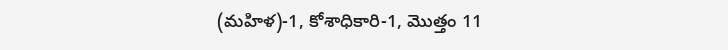(మహిళ)-1, కోశాధికారి-1, మొత్తం 11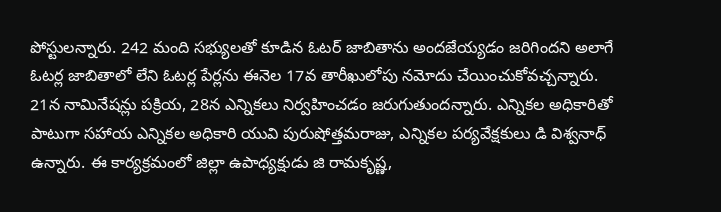పోస్టులన్నారు. 242 మంది సభ్యులతో కూడిన ఓటర్ జాబితాను అందజేయ్యడం జరిగిందని అలాగే ఓటర్ల జాబితాలో లేని ఓటర్ల పేర్లను ఈనెల 17వ తారీఖులోపు నమోదు చేయించుకోవచ్చన్నారు. 21న నామినేషన్లు పక్రియ, 28న ఎన్నికలు నిర్వహించడం జరుగుతుందన్నారు. ఎన్నికల అధికారితో పాటుగా సహాయ ఎన్నికల అధికారి యువి పురుషోత్తమరాజు, ఎన్నికల పర్యవేక్షకులు డి విశ్వనాధ్ ఉన్నారు. ఈ కార్యక్రమంలో జిల్లా ఉపాధ్యక్షుడు జి రామకృష్ణ,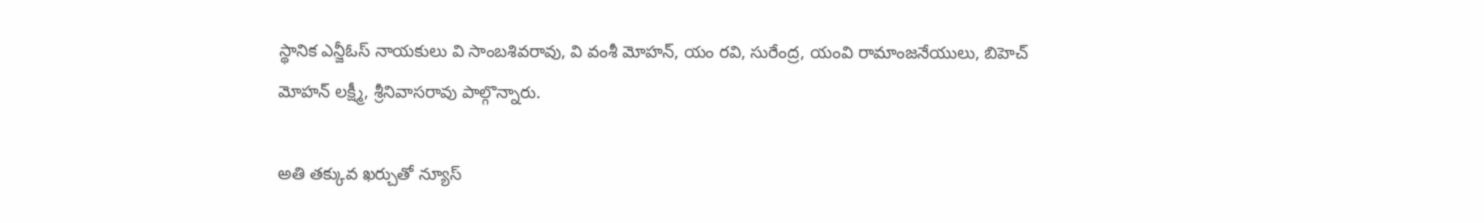స్థానిక ఎన్జీఓస్ నాయకులు వి సాంబశివరావు, వి వంశీ మోహన్, యం రవి, సురేంద్ర, యంవి రామాంజనేయులు, బిహెచ్ మోహన్ లక్ష్మీ, శ్రీనివాసరావు పాల్గొన్నారు.

అతి తక్కువ ఖర్చుతో న్యూస్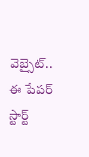వెబ్సైట్.. ఈ పేపర్ స్టార్ట్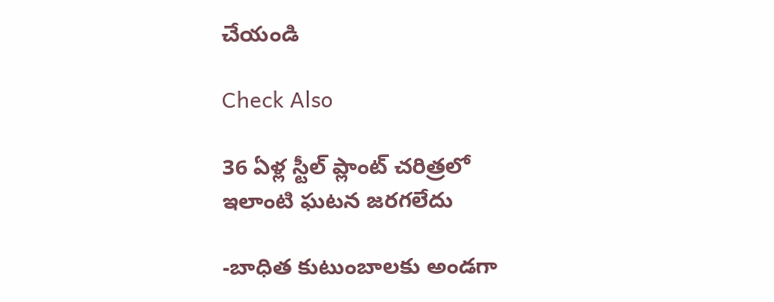చేయండి

Check Also

36 ఏళ్ల స్టీల్ ప్లాంట్ చరిత్రలో ఇలాంటి ఘటన జరగలేదు

-బాధిత కుటుంబాలకు అండగా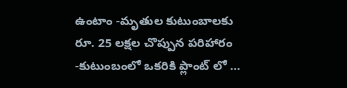ఉంటాం -మృతుల కుటుంబాలకు రూ. 25 లక్షల చొప్పున పరిహారం -కుటుంబంలో ఒకరికి ప్లాంట్ లో …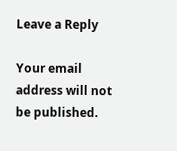Leave a Reply

Your email address will not be published.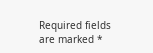Required fields are marked *